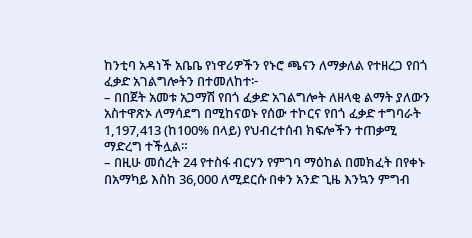ከንቲባ አዳነች አቤቤ የነዋሪዎችን የኑሮ ጫናን ለማቃለል የተዘረጋ የበጎ ፈቃድ አገልግሎትን በተመለከተ፦
– በበጀት አመቱ አጋማሽ የበጎ ፈቃድ አገልግሎት ለዘላቂ ልማት ያለውን አስተዋጽኦ ለማሳደግ በሚከናወኑ የሰው ተኮርና የበጎ ፈቃድ ተግባራት 1,197,413 (ከ100% በላይ) የህብረተሰብ ክፍሎችን ተጠቃሚ ማድረግ ተችሏል።
– በዚሁ መሰረት 24 የተስፋ ብርሃን የምገባ ማዕከል በመክፈት በየቀኑ በአማካይ እስከ 36,000 ለሚደርሱ በቀን አንድ ጊዜ እንኳን ምግብ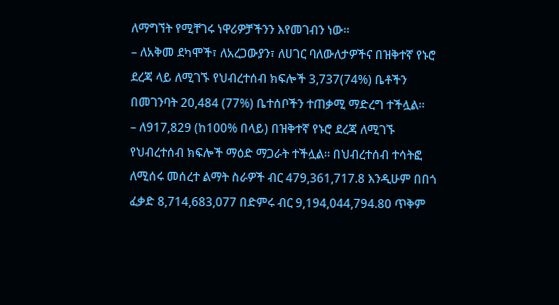ለማግኘት የሚቸገሩ ነዋሪዎቻችንን እየመገብን ነው፡፡
– ለአቅመ ደካሞች፣ ለአረጋውያን፣ ለሀገር ባለውለታዎችና በዝቅተኛ የኑሮ ደረጃ ላይ ለሚገኙ የህብረተሰብ ክፍሎች 3,737(74%) ቤቶችን በመገንባት 20,484 (77%) ቤተሰቦችን ተጠቃሚ ማድረግ ተችሏል።
– ለ917,829 (ከ100% በላይ) በዝቅተኛ የኑሮ ደረጃ ለሚገኙ የህብረተሰብ ክፍሎች ማዕድ ማጋራት ተችሏል። በህብረተሰብ ተሳትፎ ለሚሰሩ መሰረተ ልማት ስራዎች ብር 479,361,717.8 እንዲሁም በበጎ ፈቃድ 8,714,683,077 በድምሩ ብር 9,194,044,794.80 ጥቅም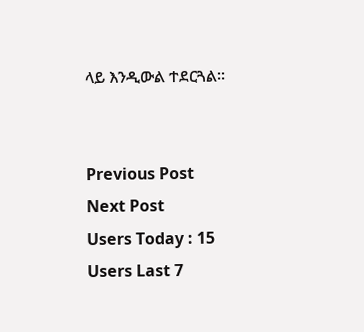ላይ እንዲውል ተደርጓል።


Previous Post
Next Post
Users Today : 15
Users Last 7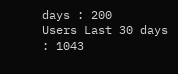days : 200
Users Last 30 days : 1043